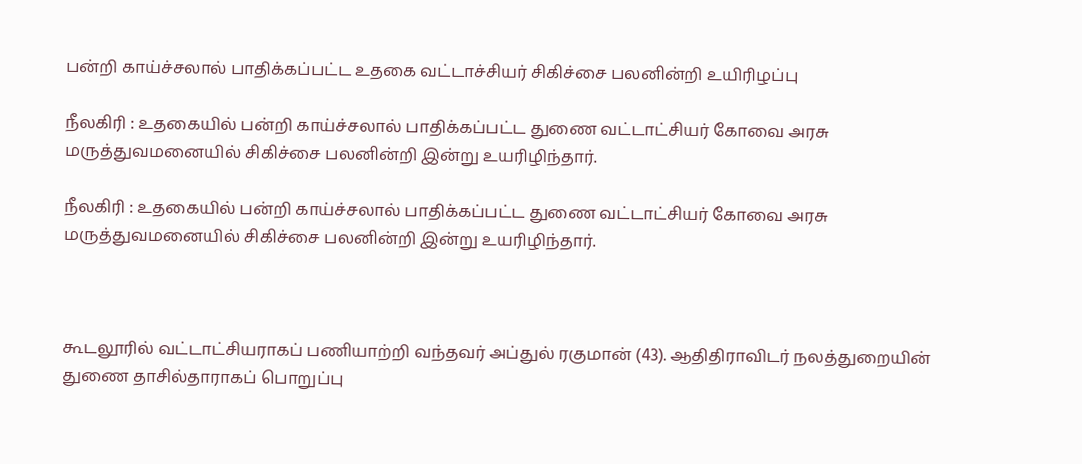பன்றி காய்ச்சலால் பாதிக்கப்பட்ட உதகை வட்டாச்சியர் சிகிச்சை பலனின்றி உயிரிழப்பு

நீலகிரி : உதகையில் பன்றி காய்ச்சலால் பாதிக்கப்பட்ட துணை வட்டாட்சியர் கோவை அரசு மருத்துவமனையில் சிகிச்சை பலனின்றி இன்று உயரிழிந்தார்.

நீலகிரி : உதகையில் பன்றி காய்ச்சலால் பாதிக்கப்பட்ட துணை வட்டாட்சியர் கோவை அரசு மருத்துவமனையில் சிகிச்சை பலனின்றி இன்று உயரிழிந்தார்.



கூடலூரில் வட்டாட்சியராகப் பணியாற்றி வந்தவர் அப்துல் ரகுமான் (43). ஆதிதிராவிடர் நலத்துறையின் துணை தாசில்தாராகப் பொறுப்பு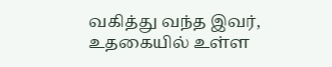வகித்து வந்த இவர், உதகையில் உள்ள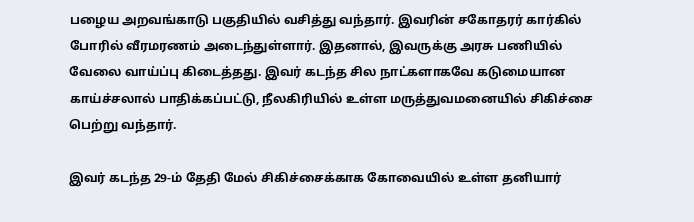பழைய அறவங்காடு பகுதியில் வசித்து வந்தார். இவரின் சகோதரர் கார்கில் போரில் வீரமரணம் அடைந்துள்ளார். இதனால், இவருக்கு அரசு பணியில் வேலை வாய்ப்பு கிடைத்தது. இவர் கடந்த சில நாட்களாகவே கடுமையான காய்ச்சலால் பாதிக்கப்பட்டு, நீலகிரியில் உள்ள மருத்துவமனையில் சிகிச்சை பெற்று வந்தார்.

இவர் கடந்த 29-ம் தேதி மேல் சிகிச்சைக்காக கோவையில் உள்ள தனியார்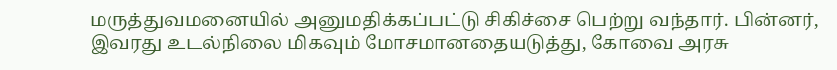மருத்துவமனையில் அனுமதிக்கப்பட்டு சிகிச்சை பெற்று வந்தார். பின்னர், இவரது உடல்நிலை மிகவும் மோசமானதையடுத்து, கோவை அரசு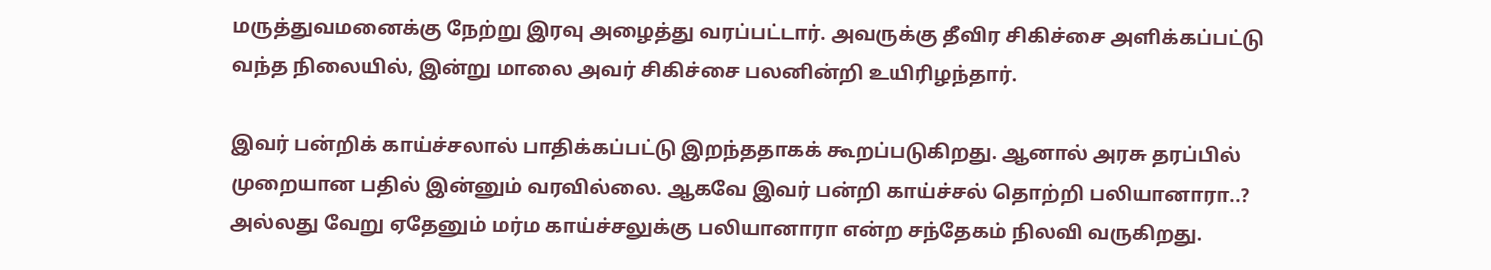மருத்துவமனைக்கு நேற்று இரவு அழைத்து வரப்பட்டார். அவருக்கு தீவிர சிகிச்சை அளிக்கப்பட்டு வந்த நிலையில், இன்று மாலை அவர் சிகிச்சை பலனின்றி உயிரிழந்தார்.

இவர் பன்றிக் காய்ச்சலால் பாதிக்கப்பட்டு இறந்ததாகக் கூறப்படுகிறது. ஆனால் அரசு தரப்பில் முறையான பதில் இன்னும் வரவில்லை. ஆகவே இவர் பன்றி காய்ச்சல் தொற்றி பலியானாரா..? அல்லது வேறு ஏதேனும் மர்ம காய்ச்சலுக்கு பலியானாரா என்ற சந்தேகம் நிலவி வருகிறது.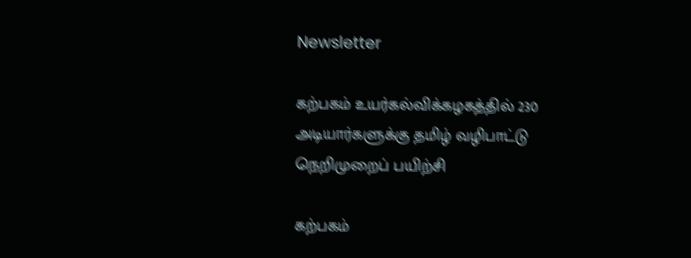Newsletter

கற்பகம் உயர்கல்விக்கழகத்தில் 230 அடியார்களுக்கு தமிழ் வழிபாட்டு நெறிமுறைப் பயிற்சி

கற்பகம்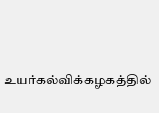உயர்கல்விக்கழகத்தில்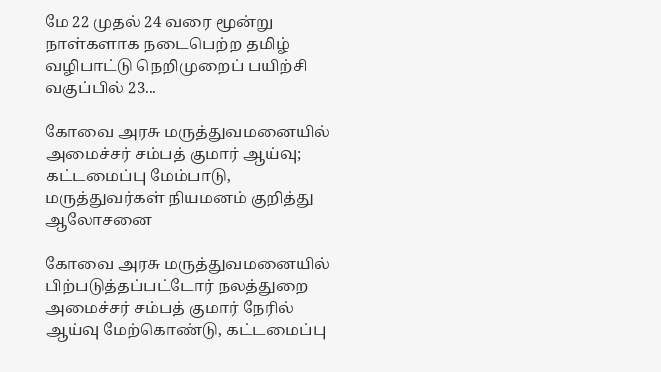மே 22 முதல் 24 வரை மூன்று நாள்களாக நடைபெற்ற தமிழ் வழிபாட்டு நெறிமுறைப் பயிற்சி வகுப்பில் 23...

கோவை அரசு மருத்துவமனையில் அமைச்சர் சம்பத் குமார் ஆய்வு; கட்டமைப்பு மேம்பாடு, மருத்துவர்கள் நியமனம் குறித்து ஆலோசனை

கோவை அரசு மருத்துவமனையில் பிற்படுத்தப்பட்டோர் நலத்துறை அமைச்சர் சம்பத் குமார் நேரில் ஆய்வு மேற்கொண்டு, கட்டமைப்பு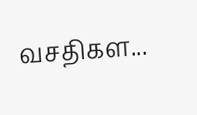வசதிகள...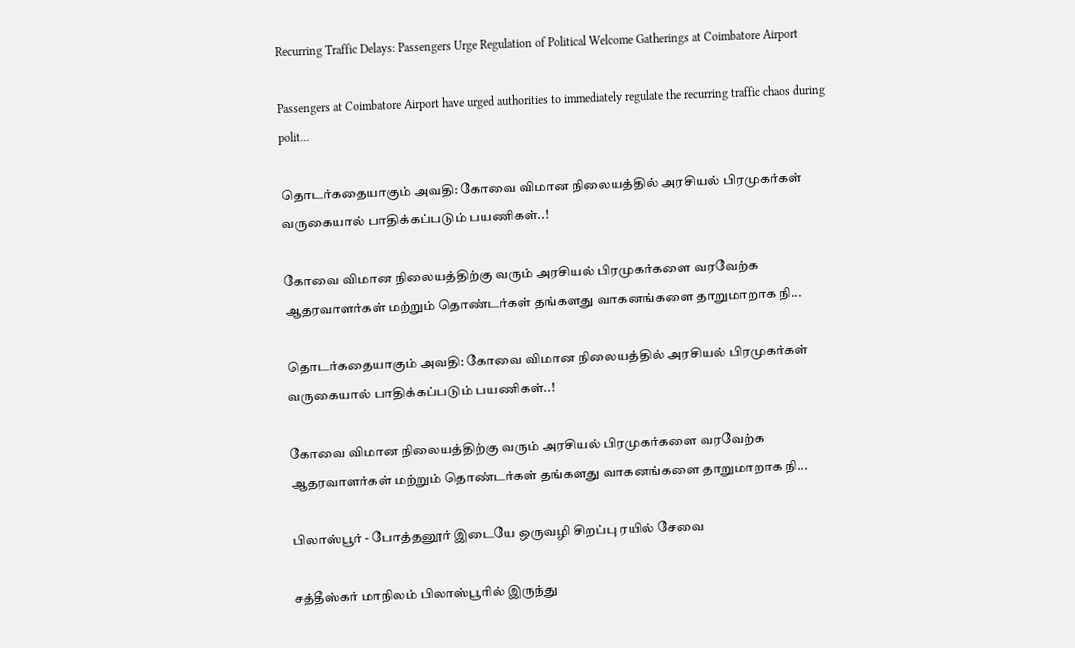Recurring Traffic Delays: Passengers Urge Regulation of Political Welcome Gatherings at Coimbatore Airport

Passengers at Coimbatore Airport have urged authorities to immediately regulate the recurring traffic chaos during polit...

தொடர்கதையாகும் அவதி: கோவை விமான நிலையத்தில் அரசியல் பிரமுகர்கள் வருகையால் பாதிக்கப்படும் பயணிகள்..!

கோவை விமான நிலையத்திற்கு வரும் அரசியல் பிரமுகர்களை வரவேற்க ஆதரவாளர்கள் மற்றும் தொண்டர்கள் தங்களது வாகனங்களை தாறுமாறாக நி...

தொடர்கதையாகும் அவதி: கோவை விமான நிலையத்தில் அரசியல் பிரமுகர்கள் வருகையால் பாதிக்கப்படும் பயணிகள்..!

கோவை விமான நிலையத்திற்கு வரும் அரசியல் பிரமுகர்களை வரவேற்க ஆதரவாளர்கள் மற்றும் தொண்டர்கள் தங்களது வாகனங்களை தாறுமாறாக நி...

பிலாஸ்பூர் - போத்தனூர் இடையே ஒருவழி சிறப்பு ரயில் சேவை

சத்தீஸ்கர் மாநிலம் பிலாஸ்பூரில் இருந்து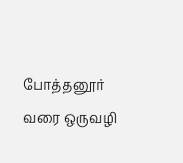போத்தனூர் வரை ஒருவழி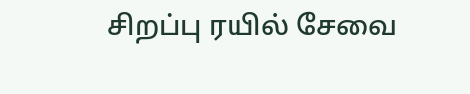சிறப்பு ரயில் சேவை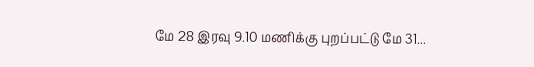மே 28 இரவு 9.10 மணிக்கு புறப்பட்டு மே 31...